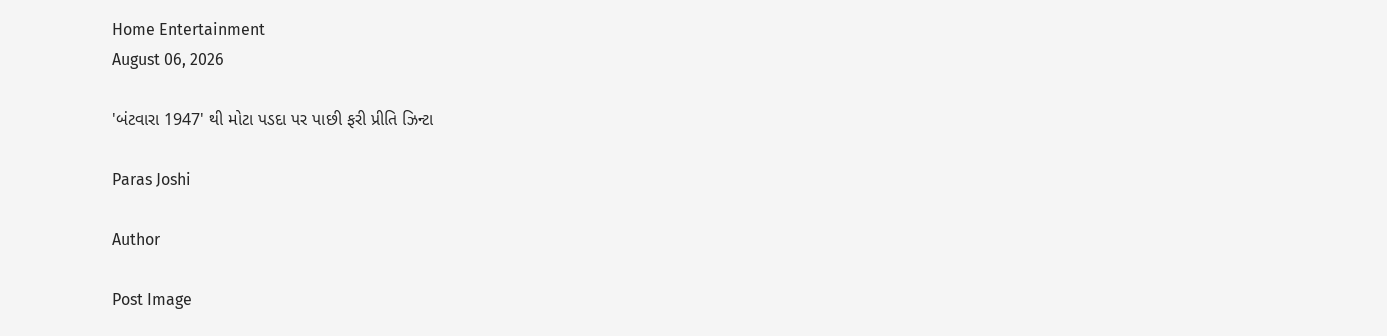Home Entertainment
August 06, 2026

'બંટવારા 1947' થી મોટા પડદા પર પાછી ફરી પ્રીતિ ઝિન્ટા

Paras Joshi

Author

Post Image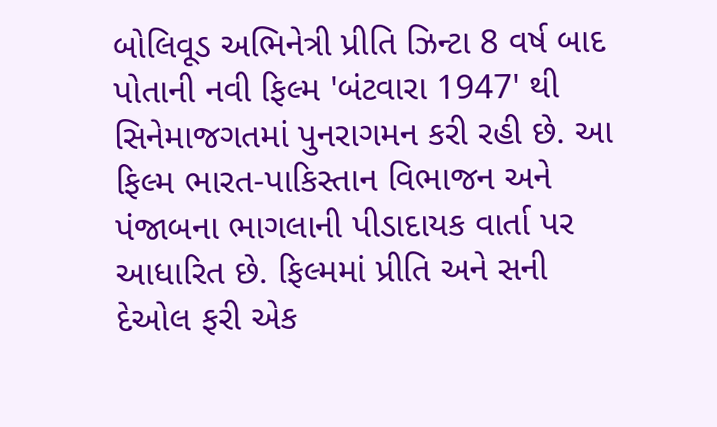બોલિવૂડ અભિનેત્રી પ્રીતિ ઝિન્ટા 8 વર્ષ બાદ પોતાની નવી ફિલ્મ 'બંટવારા 1947' થી સિનેમાજગતમાં પુનરાગમન કરી રહી છે. આ ફિલ્મ ભારત-પાકિસ્તાન વિભાજન અને પંજાબના ભાગલાની પીડાદાયક વાર્તા પર આધારિત છે. ફિલ્મમાં પ્રીતિ અને સની દેઓલ ફરી એક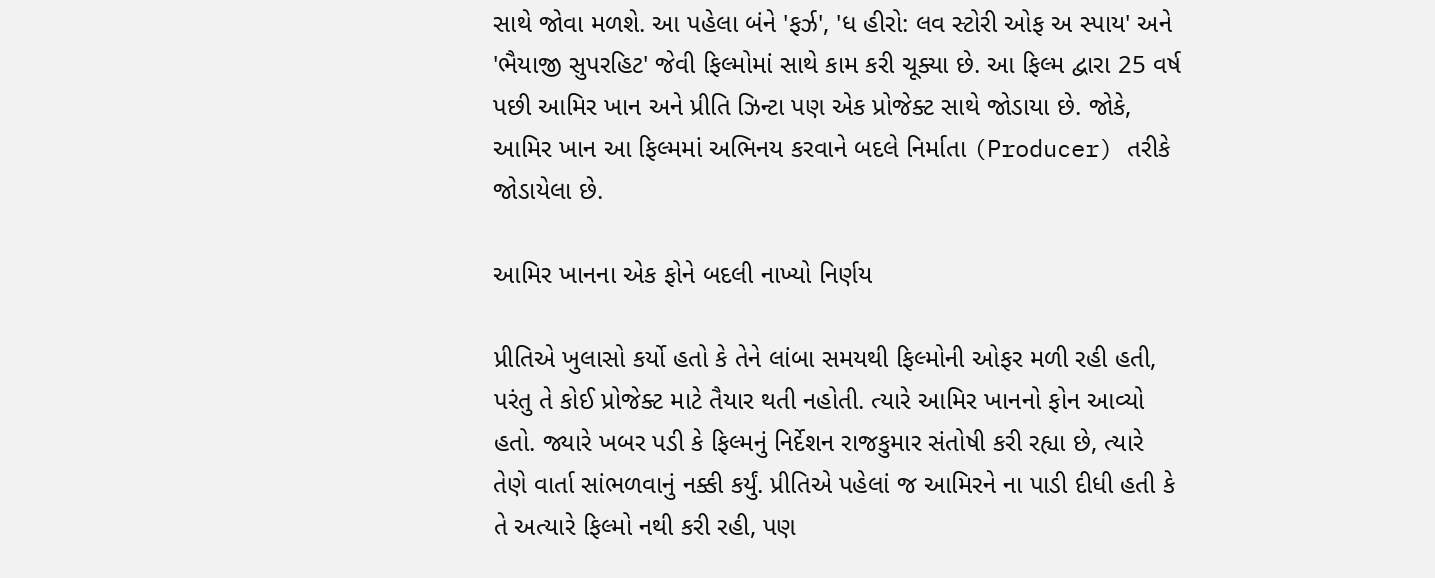સાથે જોવા મળશે. આ પહેલા બંને 'ફર્ઝ', 'ધ હીરો: લવ સ્ટોરી ઓફ અ સ્પાય' અને 'ભૈયાજી સુપરહિટ' જેવી ફિલ્મોમાં સાથે કામ કરી ચૂક્યા છે. આ ફિલ્મ દ્વારા 25 વર્ષ પછી આમિર ખાન અને પ્રીતિ ઝિન્ટા પણ એક પ્રોજેક્ટ સાથે જોડાયા છે. જોકે, આમિર ખાન આ ફિલ્મમાં અભિનય કરવાને બદલે નિર્માતા (Producer) તરીકે જોડાયેલા છે.

આમિર ખાનના એક ફોને બદલી નાખ્યો નિર્ણય

પ્રીતિએ ખુલાસો કર્યો હતો કે તેને લાંબા સમયથી ફિલ્મોની ઓફર મળી રહી હતી, પરંતુ તે કોઈ પ્રોજેક્ટ માટે તૈયાર થતી નહોતી. ત્યારે આમિર ખાનનો ફોન આવ્યો હતો. જ્યારે ખબર પડી કે ફિલ્મનું નિર્દેશન રાજકુમાર સંતોષી કરી રહ્યા છે, ત્યારે તેણે વાર્તા સાંભળવાનું નક્કી કર્યું. પ્રીતિએ પહેલાં જ આમિરને ના પાડી દીધી હતી કે તે અત્યારે ફિલ્મો નથી કરી રહી, પણ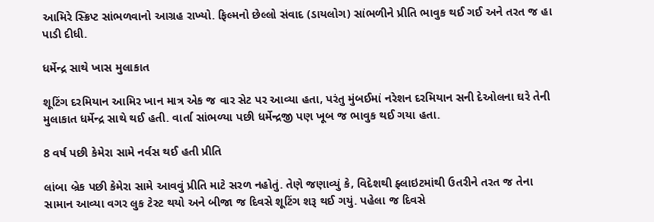આમિરે સ્ક્રિપ્ટ સાંભળવાનો આગ્રહ રાખ્યો. ફિલ્મનો છેલ્લો સંવાદ (ડાયલોગ) સાંભળીને પ્રીતિ ભાવુક થઈ ગઈ અને તરત જ હા પાડી દીધી.

ધર્મેન્દ્ર સાથે ખાસ મુલાકાત

શૂટિંગ દરમિયાન આમિર ખાન માત્ર એક જ વાર સેટ પર આવ્યા હતા, પરંતુ મુંબઈમાં નરેશન દરમિયાન સની દેઓલના ઘરે તેની મુલાકાત ધર્મેન્દ્ર સાથે થઈ હતી. વાર્તા સાંભળ્યા પછી ધર્મેન્દ્રજી પણ ખૂબ જ ભાવુક થઈ ગયા હતા.

8 વર્ષ પછી કેમેરા સામે નર્વસ થઈ હતી પ્રીતિ

લાંબા બ્રેક પછી કેમેરા સામે આવવું પ્રીતિ માટે સરળ નહોતું. તેણે જણાવ્યું કે, વિદેશથી ફ્લાઇટમાંથી ઉતરીને તરત જ તેના સામાન આવ્યા વગર લુક ટેસ્ટ થયો અને બીજા જ દિવસે શૂટિંગ શરૂ થઈ ગયું. પહેલા જ દિવસે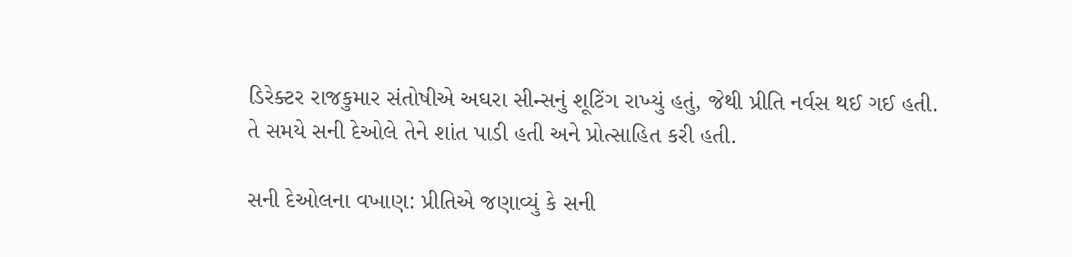ડિરેક્ટર રાજકુમાર સંતોષીએ અઘરા સીન્સનું શૂટિંગ રાખ્યું હતું, જેથી પ્રીતિ નર્વસ થઈ ગઈ હતી. તે સમયે સની દેઓલે તેને શાંત પાડી હતી અને પ્રોત્સાહિત કરી હતી.

સની દેઓલના વખાણ: પ્રીતિએ જણાવ્યું કે સની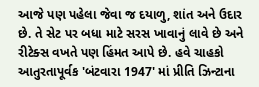આજે પણ પહેલા જેવા જ દયાળુ, શાંત અને ઉદાર છે. તે સેટ પર બધા માટે સરસ ખાવાનું લાવે છે અને રીટેક્સ વખતે પણ હિંમત આપે છે. હવે ચાહકો આતુરતાપૂર્વક 'બંટવારા 1947' માં પ્રીતિ ઝિન્ટાના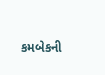કમબેકની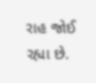રાહ જોઈ રહ્યા છે.